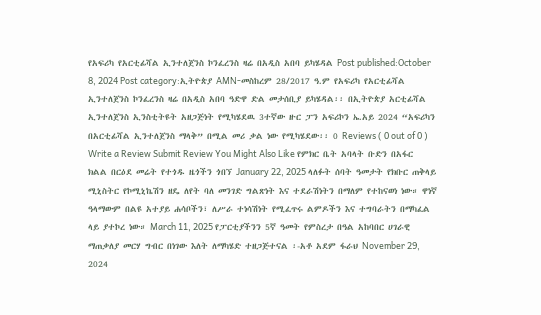የአፍሪካ የአርቲፊሻል ኢንተለጀንስ ኮንፈረንስ ዛሬ በአዲስ አበባ ይካሄዳል Post published:October 8, 2024 Post category:ኢትዮጵያ AMN-መስከረም 28/2017 ዓ.ም የአፍሪካ የአርቲፊሻል ኢንተለጀንስ ኮንፈረንስ ዛሬ በአዲስ አበባ ዓድዋ ድል መታሰቢያ ይካሄዳል፡፡ በኢትዮጵያ አርቲፊሻል ኢንተለጀንስ ኢንስቲትዩት አዘጋጅነት የሚካሄደዉ 3ተኛው ዙር ፓን አፍሪኮን ኤ.አይ 2024 “አፍሪካን በአርቲፊሻል ኢንተለጀንስ ማላቅ” በሚል መሪ ቃል ነው የሚካሄደው፡፡ 0 Reviews ( 0 out of 0 ) Write a Review Submit Review You Might Also Like የምክር ቤት አባላት ቡድን በአፋር ክልል በርዕደ መሬት የተጎዱ ዜጎችን ጎበኘ January 22, 2025 ላለፉት ሰባት ዓመታት የክቡር ጠቅላይ ሚኒስትር የኮሚኒኬሽን ዘዴ ለየት ባለ መንገድ ግልጽነት እና ተደራሽነትን በማለም የተከናወነ ነው። ዋነኛ ዓላማውም በልዩ አተያይ ሐሳቦችን፣ ለሥራ ተነሳሽነት የሚፈጥሩ ልምዶችን እና ተግባራትን በማካፈል ላይ ያተኮረ ነው። March 11, 2025 የፓርቲያችንን 5ኛ ዓመት የምስረታ በዓል አከባበር ሀገራዊ ማጠቃለያ መርሃ ግብር በነገው እለት ለማካሄድ ተዘጋጅተናል ፡-አቶ አደም ፋራህ November 29, 2024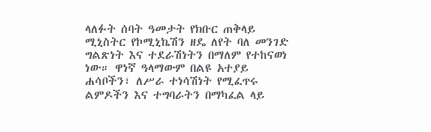ላለፉት ሰባት ዓመታት የክቡር ጠቅላይ ሚኒስትር የኮሚኒኬሽን ዘዴ ለየት ባለ መንገድ ግልጽነት እና ተደራሽነትን በማለም የተከናወነ ነው። ዋነኛ ዓላማውም በልዩ አተያይ ሐሳቦችን፣ ለሥራ ተነሳሽነት የሚፈጥሩ ልምዶችን እና ተግባራትን በማካፈል ላይ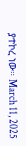ያተኮረ ነው። March 11, 2025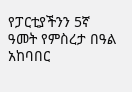የፓርቲያችንን 5ኛ ዓመት የምስረታ በዓል አከባበር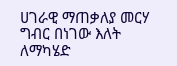ሀገራዊ ማጠቃለያ መርሃ ግብር በነገው እለት ለማካሄድ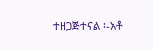ተዘጋጅተናል ፡-አቶ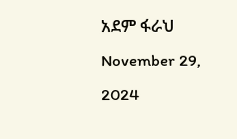አደም ፋራህ November 29, 2024